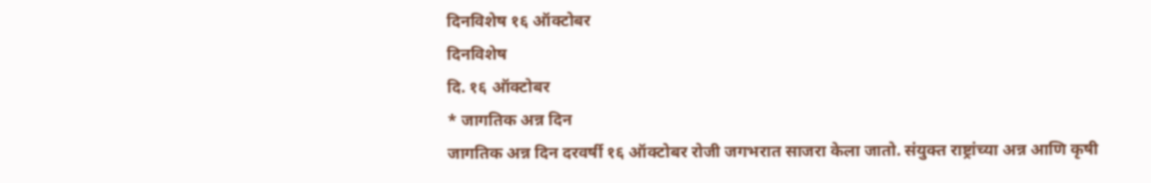दिनविशेष १६ ऑक्टोबर
दिनविशेष
दि. १६ ऑक्टोबर
* जागतिक अन्न दिन
जागतिक अन्न दिन दरवर्षी १६ ऑक्टोबर रोजी जगभरात साजरा केला जातो. संयुक्त राष्ट्रांच्या अन्न आणि कृषी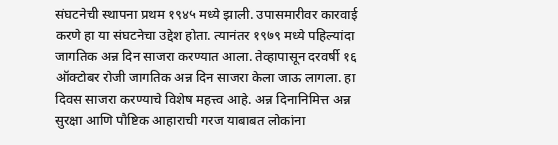संघटनेची स्थापना प्रथम १९४५ मध्ये झाली. उपासमारीवर कारवाई करणे हा या संघटनेचा उद्देश होता. त्यानंतर १९७९ मध्ये पहिल्यांदा जागतिक अन्न दिन साजरा करण्यात आला. तेव्हापासून दरवर्षी १६ ऑक्टोबर रोजी जागतिक अन्न दिन साजरा केला जाऊ लागला. हा दिवस साजरा करण्याचे विशेष महत्त्व आहे. अन्न दिनानिमित्त अन्न सुरक्षा आणि पौष्टिक आहाराची गरज याबाबत लोकांना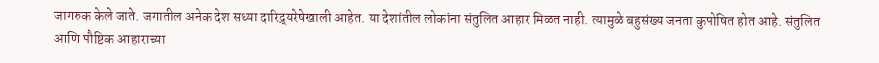जागरुक केले जाते. जगातील अनेक देश सध्या दारिद्र्यरेषेखाली आहेत. या देशांतील लोकांना संतुलित आहार मिळत नाही. त्यामुळे बहुसंख्य जनता कुपोषित होत आहे. संतुलित आणि पौष्टिक आहाराच्या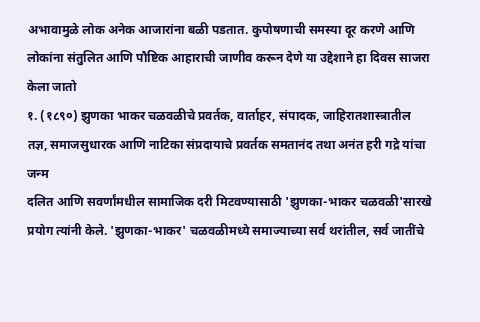अभावामुळे लोक अनेक आजारांना बळी पडतात. कुपोषणाची समस्या दूर करणे आणि लोकांना संतुलित आणि पौष्टिक आहाराची जाणीव करून देणे या उद्देशाने हा दिवस साजरा केला जातो
१. (१८९०) झुणका भाकर चळवळीचे प्रवर्तक, वार्ताहर, संपादक, जाहिरातशास्त्रातील तज्ञ, समाजसुधारक आणि नाटिका संप्रदायाचे प्रवर्तक समतानंद तथा अनंत हरी गद्रे यांचा जन्म
दलित आणि सवर्णांमधील सामाजिक दरी मिटवण्यासाठी 'झुणका-भाकर चळवळी'सारखे प्रयोग त्यांनी केले. 'झुणका-भाकर' चळवळीमध्ये समाज्याच्या सर्व थरांतील, सर्व जातींचे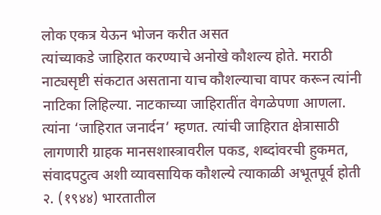लोक एकत्र येऊन भोजन करीत असत
त्यांच्याकडे जाहिरात करण्याचे अनोखे कौशल्य होते. मराठी नाट्यसृष्टी संकटात असताना याच कौशल्याचा वापर करून त्यांनी नाटिका लिहिल्या. नाटकाच्या जाहिरातींत वेगळेपणा आणला. त्यांना ‘जाहिरात जनार्दन’ म्हणत. त्यांची जाहिरात क्षेत्रासाठी लागणारी ग्राहक मानसशास्त्रावरील पकड, शब्दांवरची हुकमत, संवादपटुत्व अशी व्यावसायिक कौशल्ये त्याकाळी अभूतपूर्व होती
२. (१९४४) भारतातील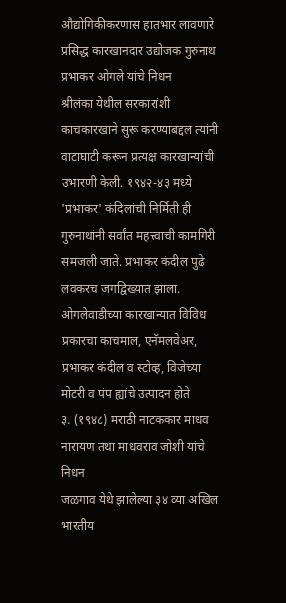औद्योगिकीकरणास हातभार लावणारे प्रसिद्ध कारखानदार उद्योजक गुरुनाथ प्रभाकर ओगले यांचे निधन
श्रीलंका येथील सरकारांशी काचकारखाने सुरू करण्याबद्दल त्यांनी वाटाघाटी करून प्रत्यक्ष कारखान्यांची उभारणी केली. १९४२-४३ मध्ये 'प्रभाकर' कंदिलांची निर्मिती ही गुरुनाथांनी सर्वांत महत्त्वाची कामगिरी समजली जाते. प्रभाकर कंदील पुढे लवकरच जगद्विख्यात झाला. ओगलेवाडीच्या कारखान्यात विविध प्रकारचा काचमाल, एनॅमलवेअर, प्रभाकर कंदील व स्टोव्ह, विजेच्या मोटरी व पंप ह्यांचे उत्पादन होते
३. (१९४८) मराठी नाटककार माधव नारायण तथा माधवराव जोशी यांचे निधन
जळगाव येथे झालेल्या ३४ व्या अखिल भारतीय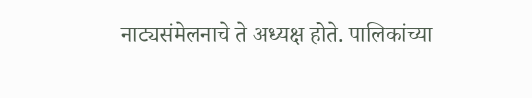नाट्यसंमेलनाचे ते अध्यक्ष होते. पालिकांच्या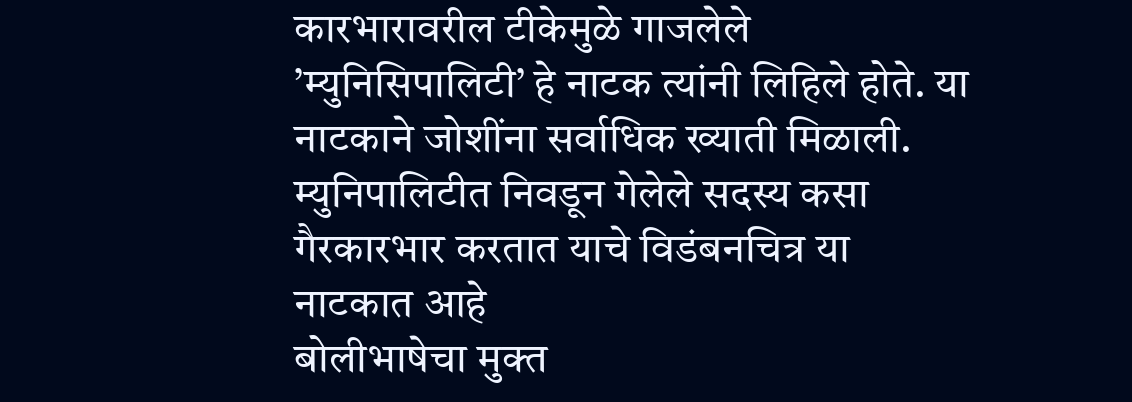कारभारावरील टीकेमुळे गाजलेले ’म्युनिसिपालिटी’ हे नाटक त्यांनी लिहिले होते. या नाटकाने जोशींना सर्वाधिक ख्याती मिळाली. म्युनिपालिटीत निवडून गेलेले सदस्य कसा गैरकारभार करतात याचे विडंबनचित्र या नाटकात आहे
बोलीभाषेचा मुक्त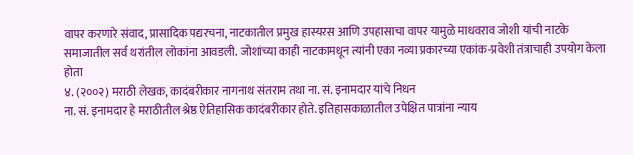वापर करणारे संवाद, प्रासादिक पद्यरचना, नाटकातील प्रमुख हास्यरस आणि उपहासाचा वापर यामुळे माधवराव जोशी यांची नाटके समाजातील सर्व थरांतील लोकांना आवडली. जोशांच्या काही नाटकामधून त्यांनी एका नव्या प्रकारच्या एकांक-प्रवेशी तंत्राचाही उपयोग केला होता
४. (२००२) मराठी लेखक, कादंबरीकार नागनाथ संतराम तथा ना. सं. इनामदार यांचे निधन
ना. सं. इनामदार हे मराठीतील श्रेष्ठ ऐतिहासिक कादंबरीकार होते. इतिहासकाळातील उपेक्षित पात्रांना न्याय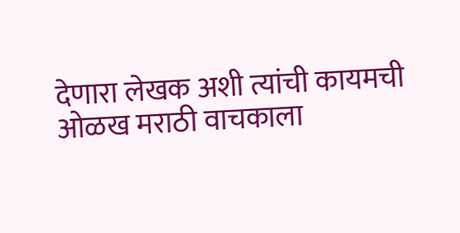देणारा लेखक अशी त्यांची कायमची ओळख मराठी वाचकाला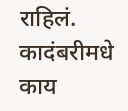राहिलं. कादंबरीमधे काय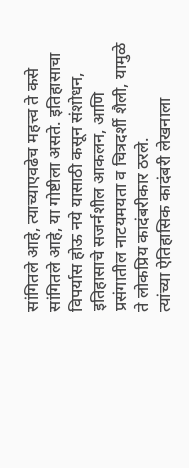सांगितले आहे, त्याच्याएवढेच महत्त्व ते कसे सांगितले आहे, या गोष्टीला असते. इतिहासाचा विपर्यास होऊ नये यासाठी कसून संशोधन, इतिहासाचे सजर्नशील आकलन, आणि प्रसंगातील नाटयमयता व चित्रदर्शी शैली, यामुळे ते लोकप्रिय कादंबरीकार ठरले.
त्यांच्या ऐतिहासिक कादंबरी लेखनाला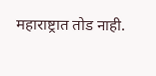महाराष्ट्रात तोड नाही.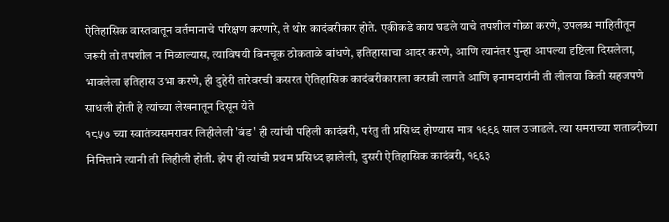ऐतिहासिक वास्तवातून वर्तमानाचे परिक्षण करणारे, ते थोर कादंबरीकार होते. एकीकडे काय घडले याचे तपशील गोळा करणे, उपलब्ध माहितीतून जरूरी तो तपशील न मिळाल्यास, त्याविषयी बिनचूक ठोकताळे बांधणे, इतिहासाचा आदर करणे, आणि त्यानंतर पुन्हा आपल्या दृष्टिला दिसलेला, भावलेला इतिहास उभा करणे, ही दुहेरी तारेवरची कसरत ऐतिहासिक कादंबरीकाराला करावी लागते आणि इनामदारांनी ती लीलया किती सहजपणे साधली होती हे त्यांच्या लेखनातून दिसून येते
१८५७ च्या स्वातंत्र्यसमरावर लिहीलेली 'बंड' ही त्यांची पहिली कादंबरी, परंतु ती प्रसिध्द होण्यास मात्र १९९६ साल उजाडले. त्या समराच्या शताब्दीच्या निमित्ताने त्यानी ती लिहीली होती. झेप ही त्यांची प्रथम प्रसिध्द झालेली, दुसरी ऐतिहासिक कादंबरी, १९६३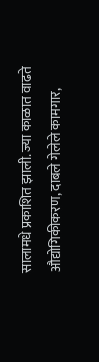सालामधे प्रकाशित झाली. ज्या काळात वाढते औद्योगिकीकरण, दाबले गेलेले कामगार,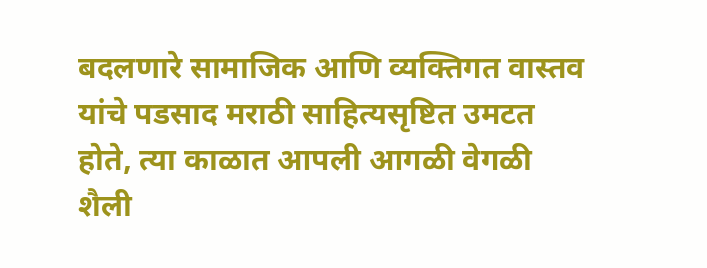बदलणारे सामाजिक आणि व्यक्तिगत वास्तव यांचे पडसाद मराठी साहित्यसृष्टित उमटत होते, त्या काळात आपली आगळी वेगळी शैली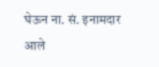घेऊन ना. सं. इनामदार आले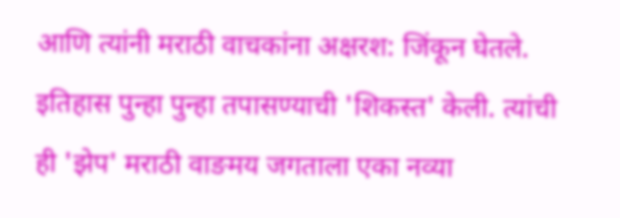आणि त्यांनी मराठी वाचकांना अक्षरश: जिंकून घेतले. इतिहास पुन्हा पुन्हा तपासण्याची 'शिकस्त' केली. त्यांची ही 'झेप' मराठी वाङमय जगताला एका नव्या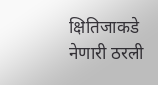क्षितिजाकडे नेणारी ठरली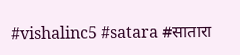#vishalinc5 #satara #सातारा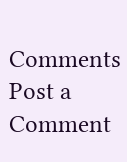Comments
Post a Comment